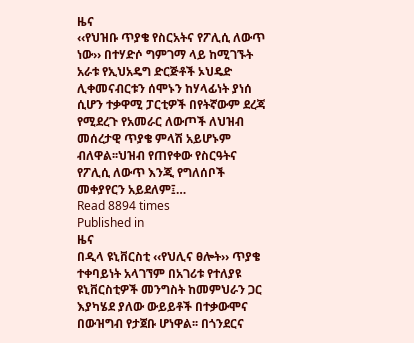ዜና
‹‹የህዝቡ ጥያቄ የስርአትና የፖሊሲ ለውጥ ነው›› በተሃድሶ ግምገማ ላይ ከሚገኙት አራቱ የኢህአዴግ ድርጅቶች ኦህዴድ ሊቀመናብርቱን ሰሞኑን ከሃላፊነት ያነሰ ሲሆን ተቃዋሚ ፓርቲዎች በየትኛውም ደረጃ የሚደረጉ የአመራር ለውጦች ለህዝብ መሰረታዊ ጥያቄ ምላሽ አይሆኑም ብለዋል፡፡ህዝብ የጠየቀው የስርዓትና የፖሊሲ ለውጥ እንጂ የግለሰቦች መቀያየርን አይደለም፤…
Read 8894 times
Published in
ዜና
በዲላ ዩኒቨርስቲ ‹‹የህሊና ፀሎት›› ጥያቄ ተቀባይነት አላገኘም በአገሪቱ የተለያዩ ዩኒቨርስቲዎች መንግስት ከመምህራን ጋር እያካሄደ ያለው ውይይቶች በተቃውሞና በውዝግብ የታጀቡ ሆነዋል፡፡ በጎንደርና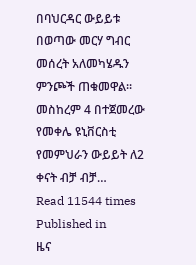በባህርዳር ውይይቱ በወጣው መርሃ ግብር መሰረት አለመካሄዱን ምንጮች ጠቁመዋል፡፡መስከረም 4 በተጀመረው የመቀሌ ዩኒቨርስቲ የመምህራን ውይይት ለ2 ቀናት ብቻ ብቻ…
Read 11544 times
Published in
ዜና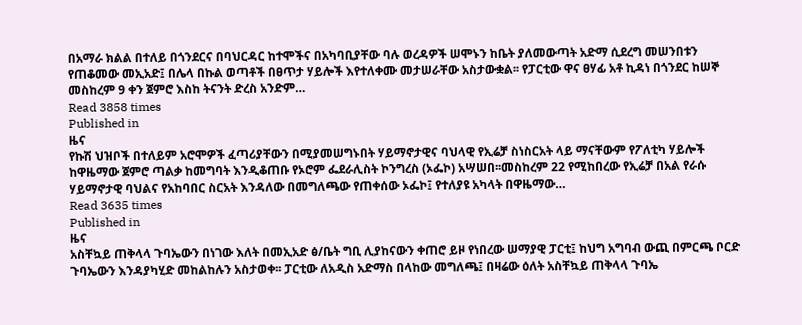በአማራ ክልል በተለይ በጎንደርና በባህርዳር ከተሞችና በአካባቢያቸው ባሉ ወረዳዎች ሠሞኑን ከቤት ያለመውጣት አድማ ሲደረግ መሠንበቱን የጠቆመው መኢአድ፤ በሌላ በኩል ወጣቶች በፀጥታ ሃይሎች እየተለቀሙ መታሠራቸው አስታውቋል፡፡ የፓርቲው ዋና ፀሃፊ አቶ ኪዳነ በጎንደር ከሠኞ መስከረም 9 ቀን ጀምሮ እስከ ትናንት ድረስ አንድም…
Read 3858 times
Published in
ዜና
የኩሽ ህዝቦች በተለይም አሮሞዎች ፈጣሪያቸውን በሚያመሠግኑበት ሃይማኖታዊና ባህላዊ የኢሬቻ ስነስርአት ላይ ማናቸውም የፖለቲካ ሃይሎች ከዋዜማው ጀምሮ ጣልቃ ከመግባት እንዲቆጠቡ የኦሮም ፌደራሊስት ኮንግረስ (ኦፌኮ) አሣሠበ፡፡መስከረም 22 የሚከበረው የኢሬቻ በአል የራሱ ሃይማኖታዊ ባህልና የአከባበር ስርአት እንዳለው በመግለጫው የጠቀሰው ኦፌኮ፤ የተለያዩ አካላት በዋዜማው…
Read 3635 times
Published in
ዜና
አስቸኳይ ጠቅላላ ጉባኤውን በነገው እለት በመኢአድ ፅ/ቤት ግቢ ሊያከናውን ቀጠሮ ይዞ የነበረው ሠማያዊ ፓርቲ፤ ከህግ አግባብ ውጪ በምርጫ ቦርድ ጉባኤውን እንዳያካሂድ መከልከሉን አስታወቀ፡፡ ፓርቲው ለአዲስ አድማስ በላከው መግለጫ፤ በዛሬው ዕለት አስቸኳይ ጠቅላላ ጉባኤ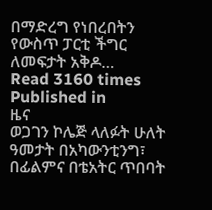በማድረግ የነበረበትን የውስጥ ፓርቲ ችግር ለመፍታት አቅዶ…
Read 3160 times
Published in
ዜና
ወጋገን ኮሌጅ ላለፉት ሁለት ዓመታት በአካውንቲንግ፣ በፊልምና በቴአትር ጥበባት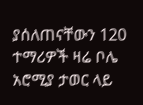ያሰለጠናቸውን 120 ተማሪዎች ዛሬ ቦሌ አሮሚያ ታወር ላይ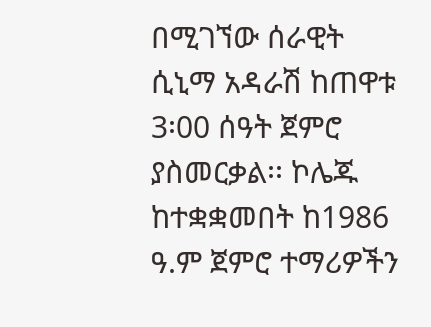በሚገኘው ሰራዊት ሲኒማ አዳራሽ ከጠዋቱ 3፡00 ሰዓት ጀምሮ ያስመርቃል፡፡ ኮሌጁ ከተቋቋመበት ከ1986 ዓ.ም ጀምሮ ተማሪዎችን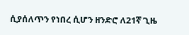ሲያሰለጥን የነበረ ሲሆን ዘንድሮ ለ21ኛ ጊዜ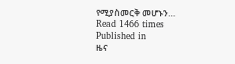የሚያስመርቅ መሆኑን…
Read 1466 times
Published in
ዜና